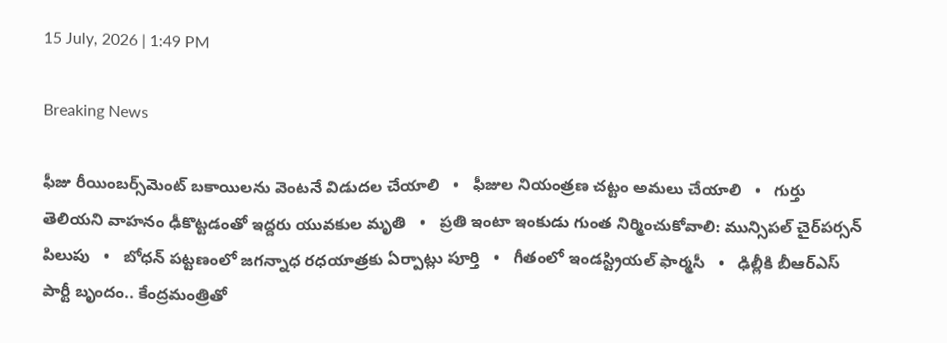15 July, 2026 | 1:49 PM

Breaking News

ఫీజు రీయింబర్స్‌మెంట్ బకాయిలను వెంటనే విడుదల చేయాలి   •   ఫీజుల నియంత్రణ చట్టం అమలు చేయాలి   •   గుర్తు తెలియని వాహనం ఢీకొట్టడంతో ఇద్దరు యువకుల మృతి   •   ప్రతి ఇంటా ఇంకుడు గుంత నిర్మించుకోవాలి: మున్సిపల్ చైర్‌పర్సన్ పిలుపు   •   బోధన్ పట్టణంలో జగన్నాధ రధయాత్రకు ఏర్పాట్లు పూర్తి   •   గీతంలో ఇండస్ట్రియల్ ఫార్మసీ   •   ఢిల్లీకి బీఆర్ఎస్ పార్టీ బృందం.. కేంద్రమంత్రితో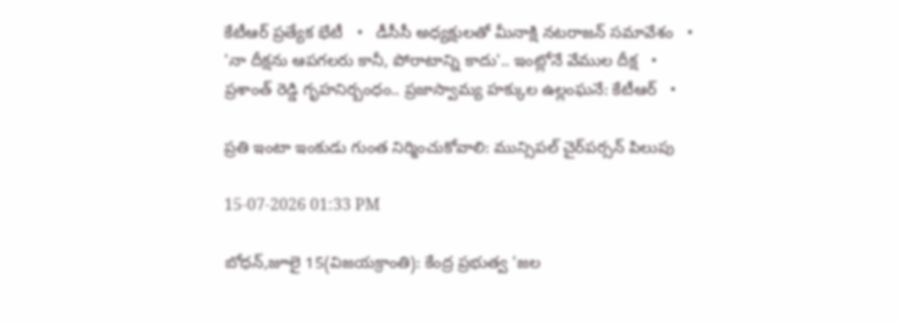కేటీఆర్ ప్రత్యేక భేటీ   •   డీసీసీ అధ్యక్షులతో మీనాక్షి నటరాజన్ సమావేశం   •   'నా దీక్షను ఆపగలరు కానీ, పోరాటాన్ని కాదు'.. ఇంట్లోనే వేముల దీక్ష   •   ప్రశాంత్ రెడ్డి గృహనిర్బంధం.. ప్రజాస్వామ్య హక్కుల ఉల్లంఘనే: కేటీఆర్   •

ప్రతి ఇంటా ఇంకుడు గుంత నిర్మించుకోవాలి: మున్సిపల్ చైర్‌పర్సన్ పిలుపు

15-07-2026 01:33 PM

బోధన్,జూలై 15(విజయక్రాంతి): కేంద్ర ప్రభుత్వ 'జల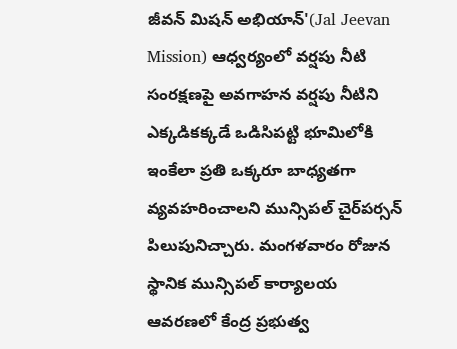జీవన్ మిషన్ అభియాన్'(Jal Jeevan Mission) ఆధ్వర్యంలో వర్షపు నీటి సంరక్షణపై అవగాహన వర్షపు నీటిని ఎక్కడికక్కడే ఒడిసిపట్టి భూమిలోకి ఇంకేలా ప్రతి ఒక్కరూ బాధ్యతగా వ్యవహరించాలని మున్సిపల్ చైర్‌పర్సన్ పిలుపునిచ్చారు. మంగళవారం రోజున స్థానిక మున్సిపల్ కార్యాలయ ఆవరణలో కేంద్ర ప్రభుత్వ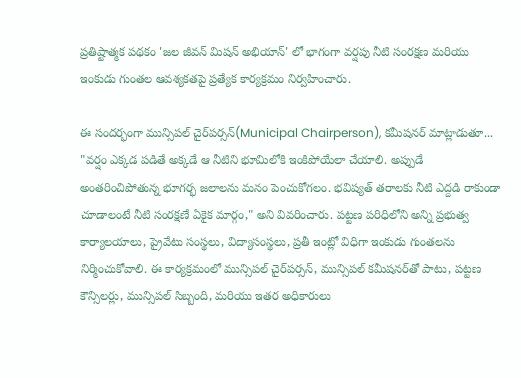ప్రతిష్టాత్మక పథకం 'జల జీవన్ మిషన్ అభియాన్' లో భాగంగా వర్షపు నీటి సంరక్షణ మరియు ఇంకుడు గుంతల ఆవశ్యకతపై ప్రత్యేక కార్యక్రమం నిర్వహించారు.

ఈ సందర్భంగా మున్సిపల్ చైర్‌పర్సన్(Municipal Chairperson), కమీషనర్ మాట్లాడుతూ...  "వర్షం ఎక్కడ పడితే అక్కడే ఆ నీటిని భూమిలోకి ఇంకిపోయేలా చేయాలి. అప్పుడే అంతరించిపోతున్న భూగర్భ జలాలను మనం పెంచుకోగలం. భవిష్యత్ తరాలకు నీటి ఎద్దడి రాకుండా చూడాలంటే నీటి సంరక్షణే ఏకైక మార్గం," అని వివరించారు. పట్టణ పరిధిలోని అన్ని ప్రభుత్వ కార్యాలయాలు, ప్రైవేటు సంస్థలు, విద్యాసంస్థలు, ప్రతీ ఇంట్లో విధిగా ఇంకుడు గుంతలను  నిర్మించుకోవాలి. ఈ కార్యక్రమంలో మున్సిపల్ చైర్‌పర్సన్, మున్సిపల్ కమీషనర్‌తో పాటు, పట్టణ కౌన్సిలర్లు, మున్సిపల్ సిబ్బంది, మరియు ఇతర అధికారులు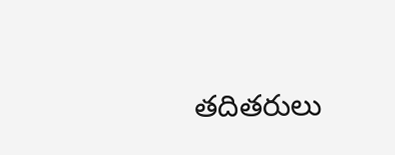తదితరులు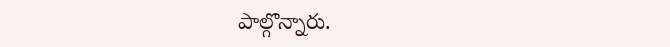పాల్గొన్నారు.